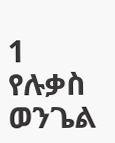1
የሉቃስ ወንጌል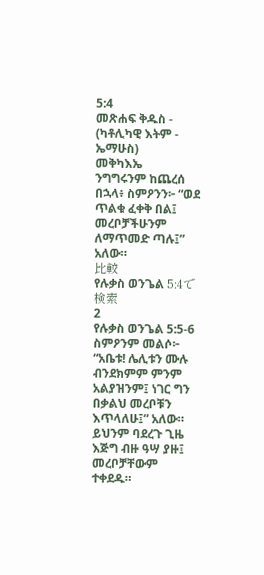5:4
መጽሐፍ ቅዱስ - (ካቶሊካዊ እትም - ኤማሁስ)
መቅካእኤ
ንግግሩንም ከጨረሰ በኋላ፥ ስምዖንን፦ “ወደ ጥልቁ ፈቀቅ በል፤ መረቦቻችሁንም ለማጥመድ ጣሉ፤” አለው።
比較
የሉቃስ ወንጌል 5:4で検索
2
የሉቃስ ወንጌል 5:5-6
ስምዖንም መልሶ፦ “አቤቱ! ሌሊቱን ሙሉ ብንደክምም ምንም አልያዝንም፤ ነገር ግን በቃልህ መረቦቹን እጥላለሁ፤” አለው። ይህንም ባደረጉ ጊዜ እጅግ ብዙ ዓሣ ያዙ፤ መረቦቻቸውም ተቀደዱ።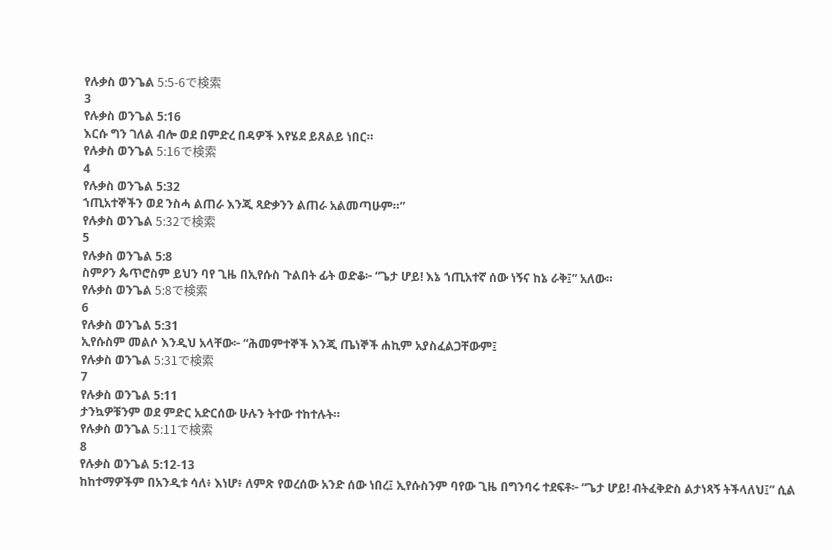የሉቃስ ወንጌል 5:5-6で検索
3
የሉቃስ ወንጌል 5:16
እርሱ ግን ገለል ብሎ ወደ በምድረ በዳዎች እየሄደ ይጸልይ ነበር።
የሉቃስ ወንጌል 5:16で検索
4
የሉቃስ ወንጌል 5:32
ኀጢአተኞችን ወደ ንስሓ ልጠራ እንጂ ጻድቃንን ልጠራ አልመጣሁም።”
የሉቃስ ወንጌል 5:32で検索
5
የሉቃስ ወንጌል 5:8
ስምዖን ጴጥሮስም ይህን ባየ ጊዜ በኢየሱስ ጉልበት ፊት ወድቆ፦ “ጌታ ሆይ! እኔ ኀጢአተኛ ሰው ነኝና ከኔ ራቅ፤” አለው።
የሉቃስ ወንጌል 5:8で検索
6
የሉቃስ ወንጌል 5:31
ኢየሱስም መልሶ እንዲህ አላቸው፦ “ሕመምተኞች እንጂ ጤነኞች ሐኪም አያስፈልጋቸውም፤
የሉቃስ ወንጌል 5:31で検索
7
የሉቃስ ወንጌል 5:11
ታንኳዎቹንም ወደ ምድር አድርሰው ሁሉን ትተው ተከተሉት።
የሉቃስ ወንጌል 5:11で検索
8
የሉቃስ ወንጌል 5:12-13
ከከተማዎችም በአንዲቱ ሳለ፥ እነሆ፥ ለምጽ የወረሰው አንድ ሰው ነበረ፤ ኢየሱስንም ባየው ጊዜ በግንባሩ ተደፍቶ፦ “ጌታ ሆይ! ብትፈቅድስ ልታነጻኝ ትችላለህ፤” ሲል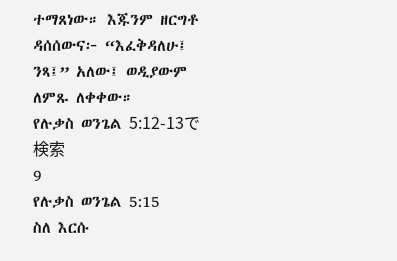ተማጸነው። እጁንም ዘርግቶ ዳሰሰውና፦ “እፈቅዳለሁ፤ ንጻ፤” አለው፤ ወዲያውም ለምጹ ለቀቀው።
የሉቃስ ወንጌል 5:12-13で検索
9
የሉቃስ ወንጌል 5:15
ስለ እርሱ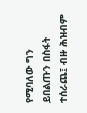የሚባለው ግን ይበልጡን በስፋት ተሰራጨ፤ ብዙ ሕዝብም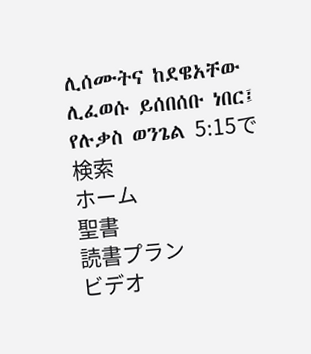ሊሰሙትና ከደዌአቸው ሊፈወሱ ይሰበሰቡ ነበር፤
የሉቃስ ወንጌል 5:15で検索
ホーム
聖書
読書プラン
ビデオ